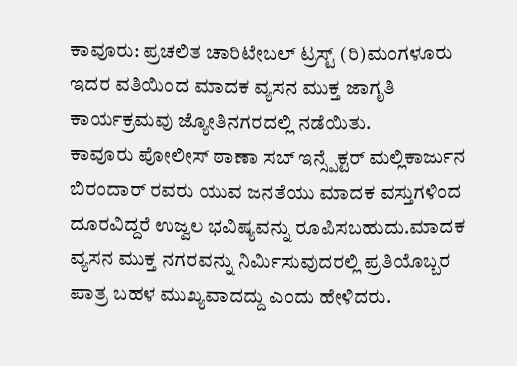ಕಾವೂರು: ಪ್ರಚಲಿತ ಚಾರಿಟೇಬಲ್ ಟ್ರಸ್ಟ್ (ರಿ)ಮಂಗಳೂರು ಇದರ ವತಿಯಿಂದ ಮಾದಕ ವ್ಯಸನ ಮುಕ್ತ ಜಾಗೃತಿ ಕಾರ್ಯಕ್ರಮವು ಜ್ಯೋತಿನಗರದಲ್ಲಿ ನಡೆಯಿತು.
ಕಾವೂರು ಪೋಲೀಸ್ ಠಾಣಾ ಸಬ್ ಇನ್ಸ್ಪೆಕ್ಟರ್ ಮಲ್ಲಿಕಾರ್ಜುನ ಬಿರಂದಾರ್ ರವರು ಯುವ ಜನತೆಯು ಮಾದಕ ವಸ್ತುಗಳಿಂದ ದೂರವಿದ್ದರೆ ಉಜ್ವಲ ಭವಿಷ್ಯವನ್ನು ರೂಪಿಸಬಹುದು.ಮಾದಕ ವ್ಯಸನ ಮುಕ್ತ ನಗರವನ್ನು ನಿರ್ಮಿಸುವುದರಲ್ಲಿ ಪ್ರತಿಯೊಬ್ಬರ ಪಾತ್ರ ಬಹಳ ಮುಖ್ಯವಾದದ್ದು ಎಂದು ಹೇಳಿದರು.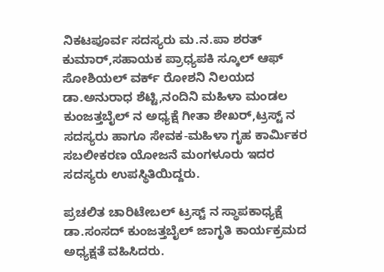ನಿಕಟಪೂರ್ವ ಸದಸ್ಯರು ಮ.ನ.ಪಾ ಶರತ್ ಕುಮಾರ್,ಸಹಾಯಕ ಪ್ರಾಧ್ಯಪಕಿ ಸ್ಕೂಲ್ ಆಫ್ ಸೋಶಿಯಲ್ ವರ್ಕ್ ರೋಶನಿ ನಿಲಯದ ಡಾ.ಅನುರಾಧ ಶೆಟ್ಟಿ,ನಂದಿನಿ ಮಹಿಳಾ ಮಂಡಲ ಕುಂಜತ್ತಬೈಲ್ ನ ಅಧ್ಯಕ್ಷೆ ಗೀತಾ ಶೇಖರ್,ಟ್ರಸ್ಟ್ ನ ಸದಸ್ಯರು ಹಾಗೂ ಸೇವಕ-ಮಹಿಳಾ ಗೃಹ ಕಾರ್ಮಿಕರ ಸಬಲೀಕರಣ ಯೋಜನೆ ಮಂಗಳೂರು ಇದರ ಸದಸ್ಯರು ಉಪಸ್ಥಿತಿಯಿದ್ದರು.

ಪ್ರಚಲಿತ ಚಾರಿಟೇಬಲ್ ಟ್ರಸ್ಟ್ ನ ಸ್ಥಾಪಕಾಧ್ಯಕ್ಷೆ ಡಾ.ಸಂಸದ್ ಕುಂಜತ್ತಬೈಲ್ ಜಾಗೃತಿ ಕಾರ್ಯಕ್ರಮದ ಅಧ್ಯಕ್ಷತೆ ವಹಿಸಿದರು.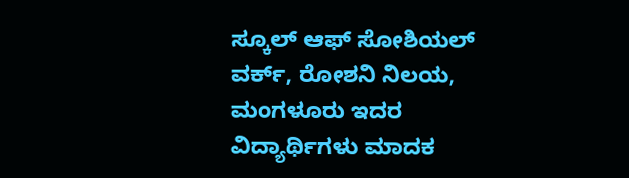ಸ್ಕೂಲ್ ಆಫ್ ಸೋಶಿಯಲ್ ವರ್ಕ್, ರೋಶನಿ ನಿಲಯ, ಮಂಗಳೂರು ಇದರ ವಿದ್ಯಾರ್ಥಿಗಳು ಮಾದಕ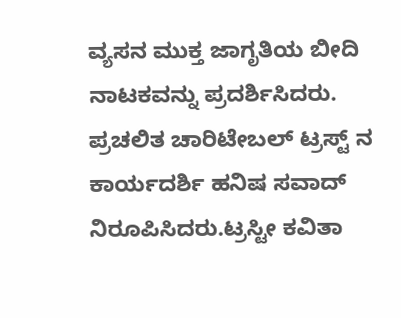ವ್ಯಸನ ಮುಕ್ತ ಜಾಗೃತಿಯ ಬೀದಿ ನಾಟಕವನ್ನು ಪ್ರದರ್ಶಿಸಿದರು.
ಪ್ರಚಲಿತ ಚಾರಿಟೇಬಲ್ ಟ್ರಸ್ಟ್ ನ ಕಾರ್ಯದರ್ಶಿ ಹನಿಷ ಸವಾದ್ ನಿರೂಪಿಸಿದರು.ಟ್ರಸ್ಟೀ ಕವಿತಾ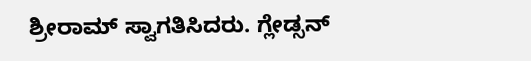ಶ್ರೀರಾಮ್ ಸ್ವಾಗತಿಸಿದರು. ಗ್ಲೇಡ್ಸನ್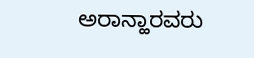ಅರಾನ್ಹಾರವರು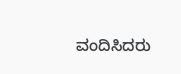ವಂದಿಸಿದರು